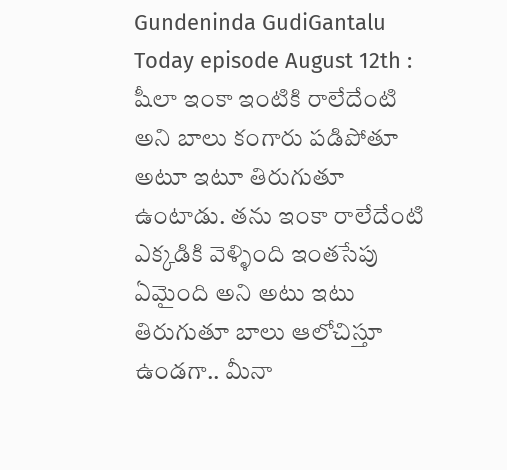Gundeninda GudiGantalu Today episode August 12th : షీలా ఇంకా ఇంటికి రాలేదేంటి అని బాలు కంగారు పడిపోతూ అటూ ఇటూ తిరుగుతూ ఉంటాడు. తను ఇంకా రాలేదేంటి ఎక్కడికి వెళ్ళింది ఇంతసేపు ఏమైంది అని అటు ఇటు తిరుగుతూ బాలు ఆలోచిస్తూ ఉండగా.. మీనా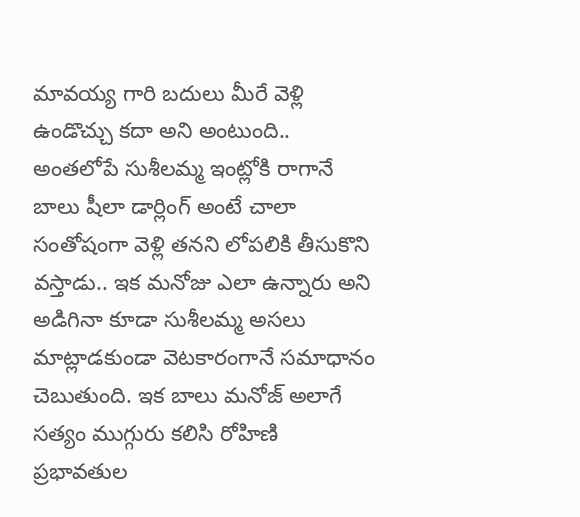మావయ్య గారి బదులు మీరే వెళ్లి ఉండొచ్చు కదా అని అంటుంది.. అంతలోపే సుశీలమ్మ ఇంట్లోకి రాగానే బాలు షీలా డార్లింగ్ అంటే చాలా సంతోషంగా వెళ్లి తనని లోపలికి తీసుకొని వస్తాడు.. ఇక మనోజు ఎలా ఉన్నారు అని అడిగినా కూడా సుశీలమ్మ అసలు మాట్లాడకుండా వెటకారంగానే సమాధానం చెబుతుంది. ఇక బాలు మనోజ్ అలాగే సత్యం ముగ్గురు కలిసి రోహిణి ప్రభావతుల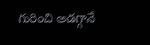గురించి అడగ్గానే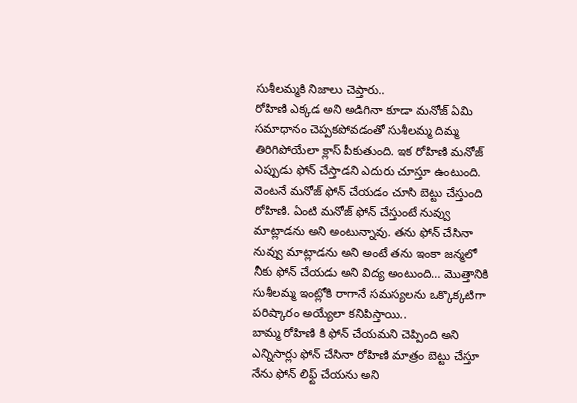సుశీలమ్మకి నిజాలు చెప్తారు..
రోహిణి ఎక్కడ అని అడిగినా కూడా మనోజ్ ఏమి సమాధానం చెప్పకపోవడంతో సుశీలమ్మ దిమ్మ తిరిగిపోయేలా క్లాస్ పీకుతుంది. ఇక రోహిణి మనోజ్ ఎప్పుడు ఫోన్ చేస్తాడని ఎదురు చూస్తూ ఉంటుంది. వెంటనే మనోజ్ ఫోన్ చేయడం చూసి బెట్టు చేస్తుంది రోహిణి. ఏంటి మనోజ్ ఫోన్ చేస్తుంటే నువ్వు మాట్లాడను అని అంటున్నావు. తను ఫోన్ చేసినా నువ్వు మాట్లాడను అని అంటే తను ఇంకా జన్మలో నీకు ఫోన్ చేయడు అని విద్య అంటుంది… మొత్తానికి సుశీలమ్మ ఇంట్లోకి రాగానే సమస్యలను ఒక్కొక్కటిగా పరిష్కారం అయ్యేలా కనిపిస్తాయి..
బామ్మ రోహిణి కి ఫోన్ చేయమని చెప్పింది అని ఎన్నిసార్లు ఫోన్ చేసినా రోహిణి మాత్రం బెట్టు చేస్తూ నేను ఫోన్ లిఫ్ట్ చేయను అని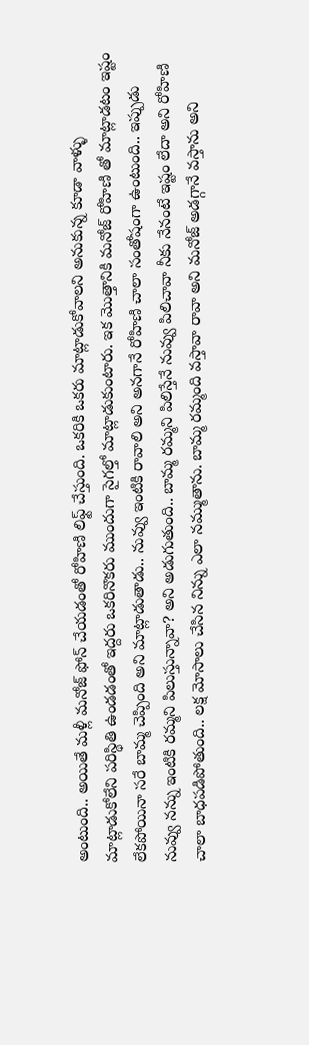అంటుంది.. అయితే మళ్లీ మనోజ్ ఫోన్ చేయడంతో రోహిణి లిఫ్ట్ చేస్తుంది. ఒకరికి ఒకరు మాట్లాడుకోవాలని అనుకున్న కూడా వాళ్ళు మాట్లాడుకోలేని పరిస్థితి ఉండడంతో ఇద్దరు ఒకరినొకరు ముందుగా సైగల్తో మాట్లాడుకుంటారు. ఇక మొత్తానికి మనోజ్ రోహిణి తో మాట్లాడటం ఇష్టం లేకపోయినా సరే బామ్మ చెప్పింది అని మాట్లాడుతాడు.. నువ్వు ఇంటికి రావాలి అని అనగానే రోహిణి చాలా సంతోషంగా ఉంటుంది.. ఇప్పుడు నువ్వు నన్ను ఇంటికి రమ్మని పిలుస్తున్నావా? అని అడుగుతుంది.. బామ్మ రమ్మని పిలిస్తేనే నువ్వు పిలిచావా నీకు నేనంటే ఇష్టం లేదా అని రోహిణి చాలా బాధపడిపోతుంది.. లక్ష మోసాలు చేసిన నిన్ను ఎలా నమ్ముతాను. బామ్మ రమ్మంది వస్తావా రావా అని మనోజ్ అడగ్గానే వస్తాను అని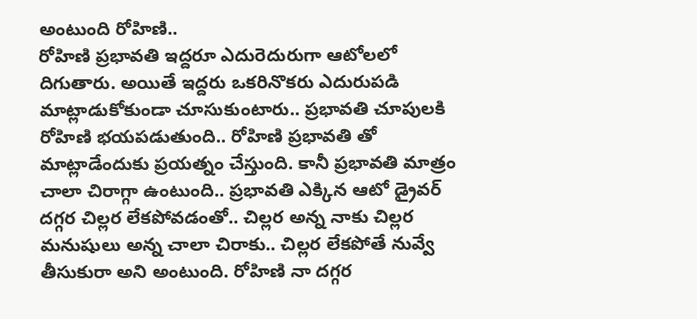అంటుంది రోహిణి..
రోహిణి ప్రభావతి ఇద్దరూ ఎదురెదురుగా ఆటోలలో దిగుతారు. అయితే ఇద్దరు ఒకరినొకరు ఎదురుపడి మాట్లాడుకోకుండా చూసుకుంటారు.. ప్రభావతి చూపులకి రోహిణి భయపడుతుంది.. రోహిణి ప్రభావతి తో మాట్లాడేందుకు ప్రయత్నం చేస్తుంది. కానీ ప్రభావతి మాత్రం చాలా చిరాగ్గా ఉంటుంది.. ప్రభావతి ఎక్కిన ఆటో డ్రైవర్ దగ్గర చిల్లర లేకపోవడంతో.. చిల్లర అన్న నాకు చిల్లర మనుషులు అన్న చాలా చిరాకు.. చిల్లర లేకపోతే నువ్వే తీసుకురా అని అంటుంది. రోహిణి నా దగ్గర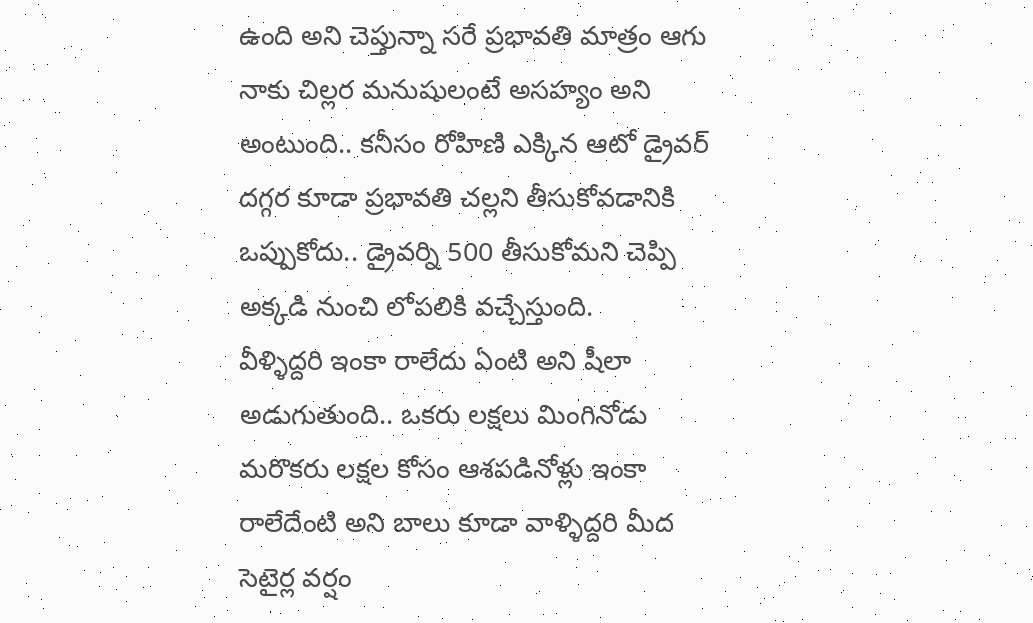ఉంది అని చెప్తున్నా సరే ప్రభావతి మాత్రం ఆగు నాకు చిల్లర మనుషులంటే అసహ్యం అని అంటుంది.. కనీసం రోహిణి ఎక్కిన ఆటో డ్రైవర్ దగ్గర కూడా ప్రభావతి చల్లని తీసుకోవడానికి ఒప్పుకోదు.. డ్రైవర్ని 500 తీసుకోమని చెప్పి అక్కడి నుంచి లోపలికి వచ్చేస్తుంది.
వీళ్ళిద్దరి ఇంకా రాలేదు ఏంటి అని షీలా అడుగుతుంది.. ఒకరు లక్షలు మింగినోడు మరొకరు లక్షల కోసం ఆశపడినోళ్లు ఇంకా రాలేదేంటి అని బాలు కూడా వాళ్ళిద్దరి మీద సెటైర్ల వర్షం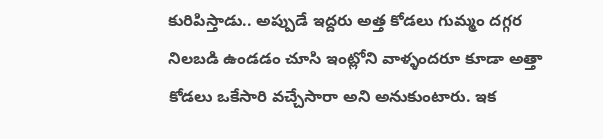కురిపిస్తాడు.. అప్పుడే ఇద్దరు అత్త కోడలు గుమ్మం దగ్గర నిలబడి ఉండడం చూసి ఇంట్లోని వాళ్ళందరూ కూడా అత్తా కోడలు ఒకేసారి వచ్చేసారా అని అనుకుంటారు. ఇక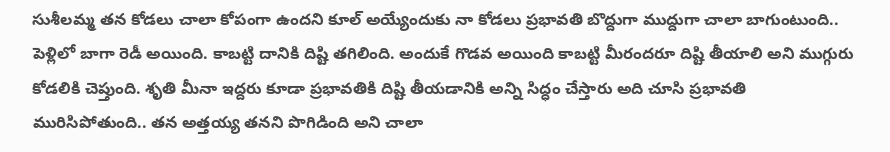సుశీలమ్మ తన కోడలు చాలా కోపంగా ఉందని కూల్ అయ్యేందుకు నా కోడలు ప్రభావతి బొద్దుగా ముద్దుగా చాలా బాగుంటుంది.. పెళ్లిలో బాగా రెడీ అయింది. కాబట్టి దానికి దిష్టి తగిలింది. అందుకే గొడవ అయింది కాబట్టి మీరందరూ దిష్టి తీయాలి అని ముగ్గురు కోడలికి చెప్తుంది. శృతి మీనా ఇద్దరు కూడా ప్రభావతికి దిష్టి తీయడానికి అన్ని సిద్ధం చేస్తారు అది చూసి ప్రభావతి మురిసిపోతుంది.. తన అత్తయ్య తనని పొగిడింది అని చాలా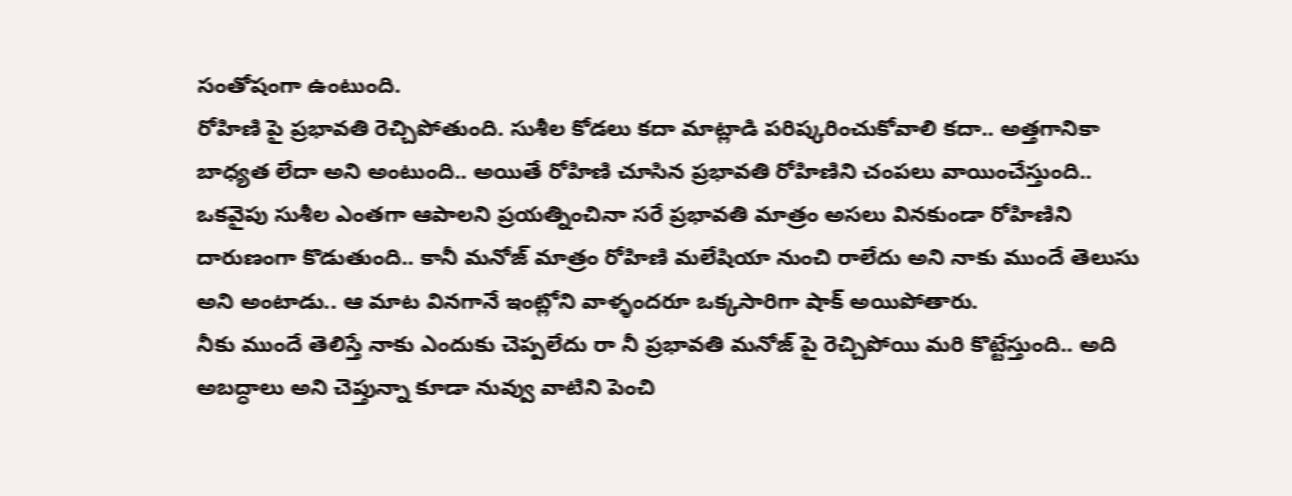సంతోషంగా ఉంటుంది.
రోహిణి పై ప్రభావతి రెచ్చిపోతుంది. సుశీల కోడలు కదా మాట్లాడి పరిష్కరించుకోవాలి కదా.. అత్తగానికా బాధ్యత లేదా అని అంటుంది.. అయితే రోహిణి చూసిన ప్రభావతి రోహిణిని చంపలు వాయించేస్తుంది.. ఒకవైపు సుశీల ఎంతగా ఆపాలని ప్రయత్నించినా సరే ప్రభావతి మాత్రం అసలు వినకుండా రోహిణిని దారుణంగా కొడుతుంది.. కానీ మనోజ్ మాత్రం రోహిణి మలేషియా నుంచి రాలేదు అని నాకు ముందే తెలుసు అని అంటాడు.. ఆ మాట వినగానే ఇంట్లోని వాళ్ళందరూ ఒక్కసారిగా షాక్ అయిపోతారు.
నీకు ముందే తెలిస్తే నాకు ఎందుకు చెప్పలేదు రా నీ ప్రభావతి మనోజ్ పై రెచ్చిపోయి మరి కొట్టేస్తుంది.. అది అబద్ధాలు అని చెప్తున్నా కూడా నువ్వు వాటిని పెంచి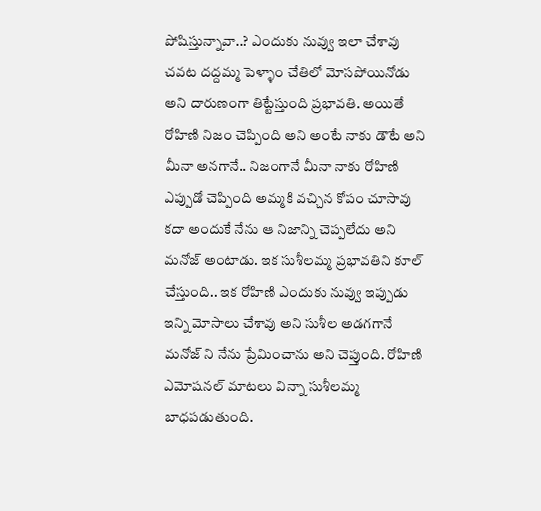పోషిస్తున్నావా..? ఎందుకు నువ్వు ఇలా చేశావు చవట దద్దమ్మ పెళ్ళాం చేతిలో మోసపోయినోడు అని దారుణంగా తిట్టేస్తుంది ప్రభావతి. అయితే రోహిణి నిజం చెప్పింది అని అంటే నాకు డౌటే అని మీనా అనగానే.. నిజంగానే మీనా నాకు రోహిణి ఎప్పుడో చెప్పింది అమ్మకి వచ్చిన కోపం చూసావు కదా అందుకే నేను ఆ నిజాన్ని చెప్పలేదు అని మనోజ్ అంటాడు. ఇక సుశీలమ్మ ప్రభావతిని కూల్ చేస్తుంది.. ఇక రోహిణి ఎందుకు నువ్వు ఇప్పుడు ఇన్ని మోసాలు చేశావు అని సుశీల అడగగానే మనోజ్ ని నేను ప్రేమించాను అని చెప్తుంది. రోహిణి ఎమోషనల్ మాటలు విన్నా సుశీలమ్మ బాధపడుతుంది.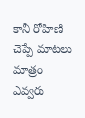కానీ రోహిణి చెప్పే మాటలు మాత్రం ఎవ్వరు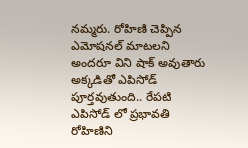నమ్మరు. రోహిణి చెప్పిన ఎమోషనల్ మాటలని అందరూ విని షాక్ అవుతారు అక్కడితో ఎపిసోడ్ పూర్తవుతుంది.. రేపటి ఎపిసోడ్ లో ప్రభావతి రోహిణిని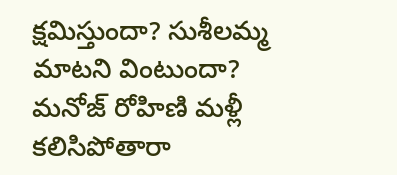క్షమిస్తుందా? సుశీలమ్మ మాటని వింటుందా? మనోజ్ రోహిణి మళ్లీ కలిసిపోతారా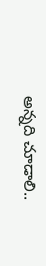అన్నది చూడాలి..